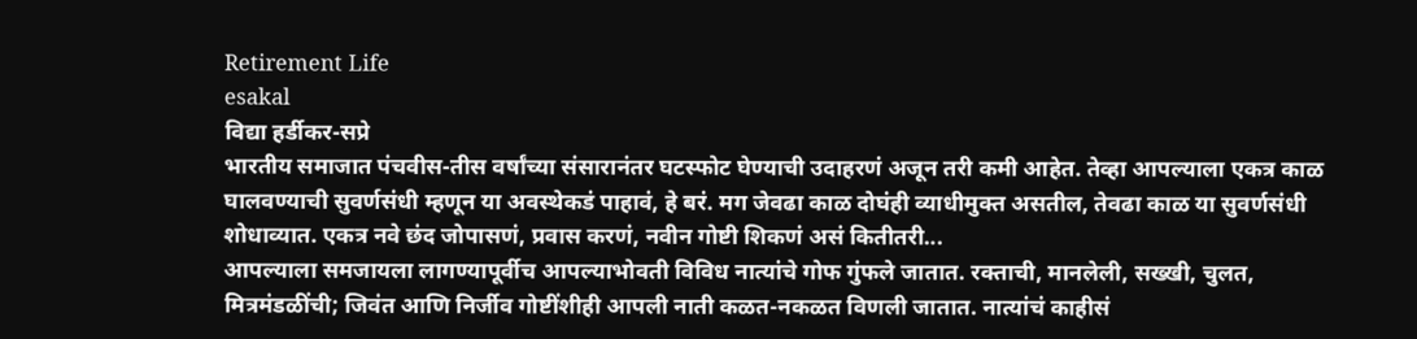Retirement Life
esakal
विद्या हर्डीकर-सप्रे
भारतीय समाजात पंचवीस-तीस वर्षांच्या संसारानंतर घटस्फोट घेण्याची उदाहरणं अजून तरी कमी आहेत. तेव्हा आपल्याला एकत्र काळ घालवण्याची सुवर्णसंधी म्हणून या अवस्थेकडं पाहावं, हे बरं. मग जेवढा काळ दोघंही व्याधीमुक्त असतील, तेवढा काळ या सुवर्णसंधी शोधाव्यात. एकत्र नवे छंद जोपासणं, प्रवास करणं, नवीन गोष्टी शिकणं असं कितीतरी...
आपल्याला समजायला लागण्यापूर्वीच आपल्याभोवती विविध नात्यांचे गोफ गुंफले जातात. रक्ताची, मानलेली, सख्खी, चुलत, मित्रमंडळींची; जिवंत आणि निर्जीव गोष्टींशीही आपली नाती कळत-नकळत विणली जातात. नात्यांचं काहीसं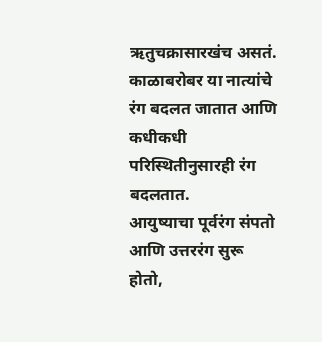ऋतुचक्रासारखंच असतं. काळाबरोबर या नात्यांचे रंग बदलत जातात आणि कधीकधी परिस्थितीनुसारही रंग बदलतात.
आयुष्याचा पूर्वरंग संपतो आणि उत्तररंग सुरू होतो,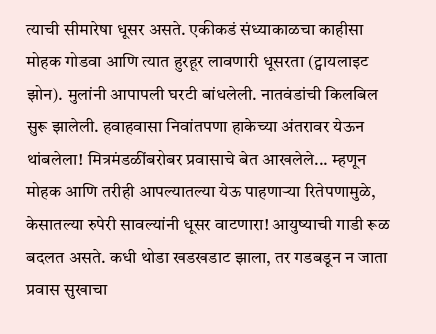त्याची सीमारेषा धूसर असते. एकीकडं संध्याकाळचा काहीसा मोहक गोडवा आणि त्यात हुरहूर लावणारी धूसरता (ट्वायलाइट झोन). मुलांनी आपापली घरटी बांधलेली. नातवंडांची किलबिल सुरू झालेली. हवाहवासा निवांतपणा हाकेच्या अंतरावर येऊन थांबलेला! मित्रमंडळींबरोबर प्रवासाचे बेत आखलेले... म्हणून मोहक आणि तरीही आपल्यातल्या येऊ पाहणाऱ्या रितेपणामुळे, केसातल्या रुपेरी सावल्यांनी धूसर वाटणारा! आयुष्याची गाडी रूळ बदलत असते. कधी थोडा खडखडाट झाला, तर गडबडून न जाता प्रवास सुखाचा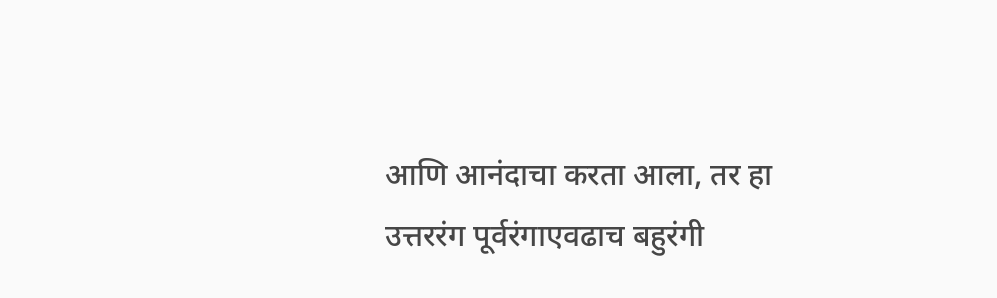आणि आनंदाचा करता आला, तर हा उत्तररंग पूर्वरंगाएवढाच बहुरंगी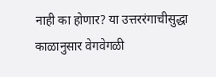नाही का होणार? या उत्तररंगाचीसुद्धा काळानुसार वेगवेगळी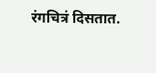रंगचित्रं दिसतात.